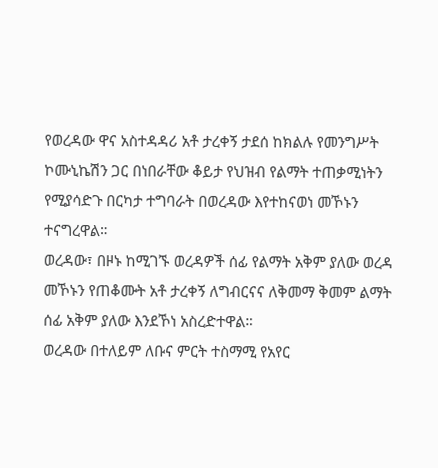የወረዳው ዋና አስተዳዳሪ አቶ ታረቀኝ ታደሰ ከክልሉ የመንግሥት ኮሙኒኬሽን ጋር በነበራቸው ቆይታ የህዝብ የልማት ተጠቃሚነትን የሚያሳድጉ በርካታ ተግባራት በወረዳው እየተከናወነ መኾኑን ተናግረዋል።
ወረዳው፣ በዞኑ ከሚገኙ ወረዳዎች ሰፊ የልማት አቅም ያለው ወረዳ መኾኑን የጠቆሙት አቶ ታረቀኝ ለግብርናና ለቅመማ ቅመም ልማት ሰፊ አቅም ያለው እንደኾነ አስረድተዋል።
ወረዳው በተለይም ለቡና ምርት ተስማሚ የአየር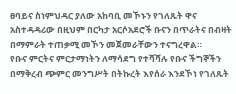ፀባይና ስነምህዳር ያለው አከባቢ መኾኑን የገለጹት ዋና አስተዳዳሪው በዚህም በርካታ አርሶአደሮች ቡናን በጥራትና በብዛት በማምራት ተጠቃሚ መኾን መጀመራቸውን ተናግረዋል።
የቡና ምርትና ምርታማነትን ለማሳደግ የተሻሻሉ የቡና ችግኞችን በማቅረብ ጭምር መንግሥት በትኩረት እየሰራ እንደኾነ የገለጹት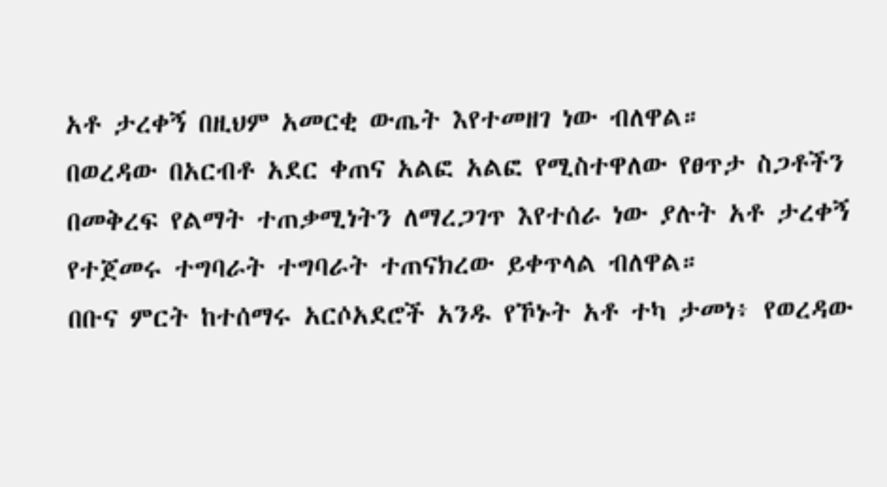አቶ ታረቀኝ በዚህም አመርቂ ውጤት እየተመዘገ ነው ብለዋል።
በወረዳው በአርብቶ አደር ቀጠና አልፎ አልፎ የሚስተዋለው የፀጥታ ስጋቶችን በመቅረፍ የልማት ተጠቃሚነትን ለማረጋገጥ እየተሰራ ነው ያሉት አቶ ታረቀኝ የተጀመሩ ተግባራት ተግባራት ተጠናክረው ይቀጥላል ብለዋል።
በቡና ምርት ከተሰማሩ አርሶአደሮች አንዱ የኾኑት አቶ ተካ ታመነ፥ የወረዳው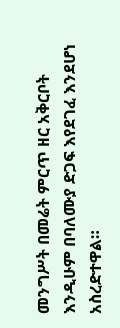መንግሥት በመሬት ምርጥ ዘር አቅርቦት እንዲሁም በባለሙያ ድጋፍ እየደገፈ እንደሆነ አስረድተዋል።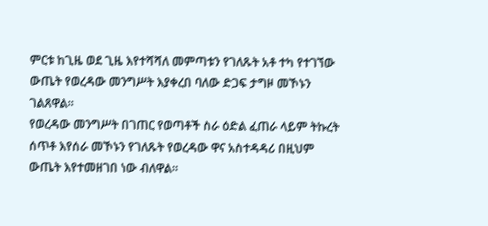ምርቱ ከጊዜ ወደ ጊዜ እየተሻሻለ መምጣቱን የገለጹት አቶ ተካ የተገኘው ውጤት የወረዳው መንግሥት እያቀረበ ባለው ድጋፍ ታግዞ መኾኑን ገልጸዋል።
የወረዳው መንግሥት በገጠር የወጣቶች ስራ ዕድል ፈጠራ ላይም ትኩረት ሰጥቶ እየሰራ መኾኑን የገለጹት የወረዳው ዋና አስተዳዳሪ በዚህም ውጤት እየተመዘገበ ነው ብለዋል።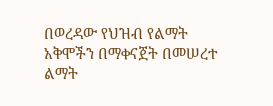በወረዳው የህዝብ የልማት አቅሞችን በማቀናጀት በመሠረተ ልማት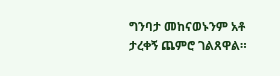ግንባታ መከናወኑንም አቶ ታረቀኝ ጨምሮ ገልጸዋል።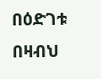በዕድገቱ በዛብህ